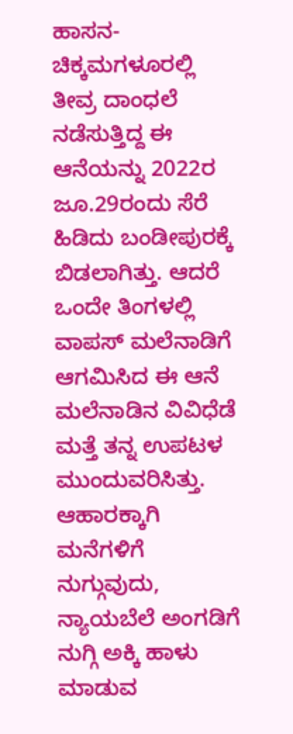ಹಾಸನ-ಚಿಕ್ಕಮಗಳೂರಲ್ಲಿ ತೀವ್ರ ದಾಂಧಲೆ ನಡೆಸುತ್ತಿದ್ದ ಈ ಆನೆಯನ್ನು 2022ರ ಜೂ.29ರಂದು ಸೆರೆ ಹಿಡಿದು ಬಂಡೀಪುರಕ್ಕೆ ಬಿಡಲಾಗಿತ್ತು. ಆದರೆ ಒಂದೇ ತಿಂಗಳಲ್ಲಿ ವಾಪಸ್‌ ಮಲೆನಾಡಿಗೆ ಆಗಮಿಸಿದ ಈ ಆನೆ ಮಲೆನಾಡಿನ ವಿವಿಧೆಡೆ ಮತ್ತೆ ತನ್ನ ಉಪಟಳ ಮುಂದುವರಿಸಿತ್ತು. ಆಹಾರಕ್ಕಾಗಿ ಮನೆಗಳಿಗೆ ನುಗ್ಗುವುದು, ನ್ಯಾಯಬೆಲೆ ಅಂಗಡಿಗೆ ನುಗ್ಗಿ ಅಕ್ಕಿ ಹಾಳು ಮಾಡುವ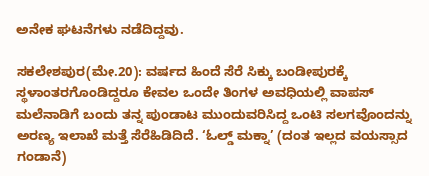ಅನೇಕ ಘಟನೆಗಳು ನಡೆದಿದ್ದವು.

ಸಕಲೇಶಪುರ(ಮೇ.20): ವರ್ಷದ ಹಿಂದೆ ಸೆರೆ ಸಿಕ್ಕು ಬಂಡೀಪುರಕ್ಕೆ ಸ್ಥಳಾಂತರಗೊಂಡಿದ್ದರೂ ಕೇವಲ ಒಂದೇ ತಿಂಗಳ ಅವಧಿಯಲ್ಲಿ ವಾಪಸ್‌ ಮಲೆನಾಡಿಗೆ ಬಂದು ತನ್ನ ಪುಂಡಾಟ ಮುಂದುವರಿಸಿದ್ದ ಒಂಟಿ ಸಲಗವೊಂದನ್ನು ಅರಣ್ಯ ಇಲಾಖೆ ಮತ್ತೆ ಸೆರೆಹಿಡಿದಿದೆ. ‘ಓಲ್ಡ್‌ ಮಕ್ನಾ’ (ದಂತ ಇಲ್ಲದ ವಯಸ್ಸಾದ ಗಂಡಾನೆ)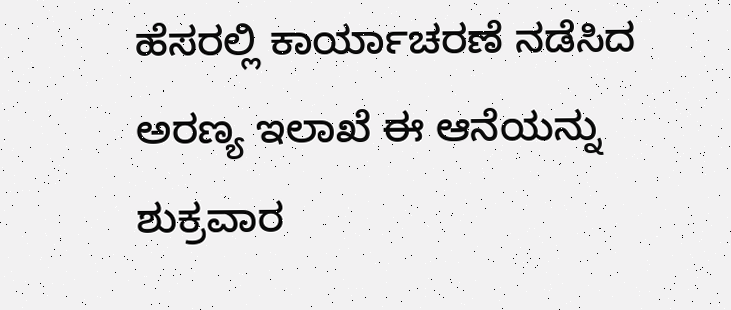ಹೆಸರಲ್ಲಿ ಕಾರ್ಯಾಚರಣೆ ನಡೆಸಿದ ಅರಣ್ಯ ಇಲಾಖೆ ಈ ಆನೆಯನ್ನು ಶುಕ್ರವಾರ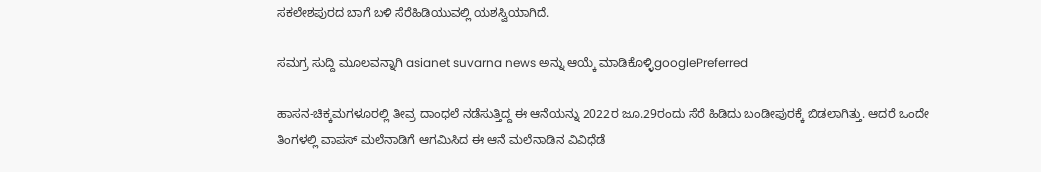ಸಕಲೇಶಪುರದ ಬಾಗೆ ಬಳಿ ಸೆರೆಹಿಡಿಯುವಲ್ಲಿ ಯಶಸ್ವಿಯಾಗಿದೆ.

ಸಮಗ್ರ ಸುದ್ದಿ ಮೂಲವನ್ನಾಗಿ asianet suvarna news ಅನ್ನು ಆಯ್ಕೆ ಮಾಡಿಕೊಳ್ಳಿgooglePreferred

ಹಾಸನ-ಚಿಕ್ಕಮಗಳೂರಲ್ಲಿ ತೀವ್ರ ದಾಂಧಲೆ ನಡೆಸುತ್ತಿದ್ದ ಈ ಆನೆಯನ್ನು 2022ರ ಜೂ.29ರಂದು ಸೆರೆ ಹಿಡಿದು ಬಂಡೀಪುರಕ್ಕೆ ಬಿಡಲಾಗಿತ್ತು. ಆದರೆ ಒಂದೇ ತಿಂಗಳಲ್ಲಿ ವಾಪಸ್‌ ಮಲೆನಾಡಿಗೆ ಆಗಮಿಸಿದ ಈ ಆನೆ ಮಲೆನಾಡಿನ ವಿವಿಧೆಡೆ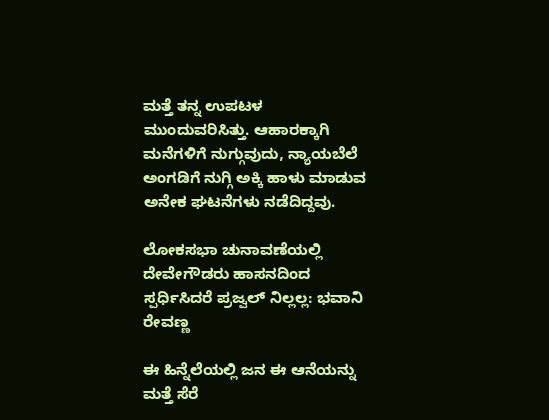ಮತ್ತೆ ತನ್ನ ಉಪಟಳ ಮುಂದುವರಿಸಿತ್ತು. ಆಹಾರಕ್ಕಾಗಿ ಮನೆಗಳಿಗೆ ನುಗ್ಗುವುದು, ನ್ಯಾಯಬೆಲೆ ಅಂಗಡಿಗೆ ನುಗ್ಗಿ ಅಕ್ಕಿ ಹಾಳು ಮಾಡುವ ಅನೇಕ ಘಟನೆಗಳು ನಡೆದಿದ್ದವು.

ಲೋಕಸಭಾ ಚುನಾವಣೆಯಲ್ಲಿ ದೇವೇಗೌಡರು ಹಾಸನದಿಂದ ಸ್ಪರ್ಧಿಸಿದರೆ ಪ್ರಜ್ವಲ್‌ ನಿಲ್ಲಲ್ಲ: ಭವಾನಿ ರೇವಣ್ಣ

ಈ ಹಿನ್ನೆಲೆಯಲ್ಲಿ ಜನ ಈ ಆನೆಯನ್ನು ಮತ್ತೆ ಸೆರೆ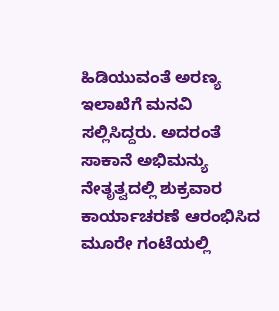ಹಿಡಿಯುವಂತೆ ಅರಣ್ಯ ಇಲಾಖೆಗೆ ಮನವಿ ಸಲ್ಲಿಸಿದ್ದರು. ಅದರಂತೆ ಸಾಕಾನೆ ಅಭಿಮನ್ಯು ನೇತೃತ್ವದಲ್ಲಿ ಶುಕ್ರವಾರ ಕಾರ್ಯಾಚರಣೆ ಆರಂಭಿಸಿದ ಮೂರೇ ಗಂಟೆಯಲ್ಲಿ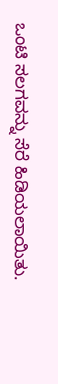ಒಂಟಿ ಸಲಗವನ್ನು ಸೆರೆ ಹಿಡಿಯಲಾಯಿತು.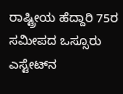ರಾಷ್ಟ್ರೀಯ ಹೆದ್ದಾರಿ 75ರ ಸಮೀಪದ ಒಸ್ಸೂರು ಎಸ್ಟೇಟ್‌ನ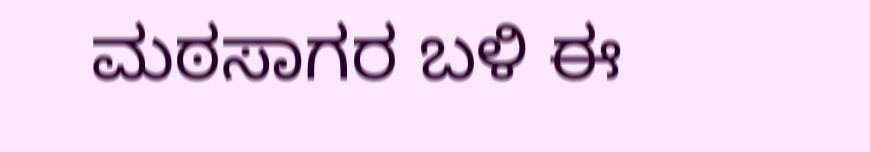ಮಠಸಾಗರ ಬಳಿ ಈ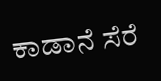ಕಾಡಾನೆ ಸೆರೆ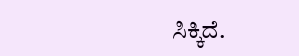ಸಿಕ್ಕಿದೆ.